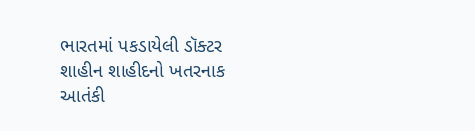ભારતમાં પકડાયેલી ડૉક્ટર શાહીન શાહીદનો ખતરનાક આતંકી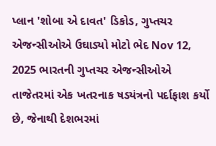પ્લાન 'શોબા એ દાવત' ડિકોડ, ગુપ્તચર એજન્સીઓએ ઉઘાડ્યો મોટો ભેદ Nov 12, 2025 ભારતની ગુપ્તચર એજન્સીઓએ તાજેતરમાં એક ખતરનાક ષડયંત્રનો પર્દાફાશ કર્યો છે, જેનાથી દેશભરમાં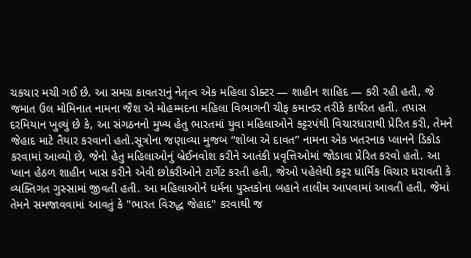ચકચાર મચી ગઈ છે. આ સમગ્ર કાવતરાનું નેતૃત્વ એક મહિલા ડોક્ટર — શાહીન શાહિદ — કરી રહી હતી, જે જમાત ઉલ મોમિનાત નામના જૈશ એ મોહમ્મદના મહિલા વિભાગની ચીફ કમાન્ડર તરીકે કાર્યરત હતી. તપાસ દરમિયાન ખુલ્યું છે કે, આ સંગઠનનો મુખ્ય હેતુ ભારતમાં યુવા મહિલાઓને કટ્ટરપંથી વિચારધારાથી પ્રેરિત કરી, તેમને જેહાદ માટે તૈયાર કરવાનો હતો.સૂત્રોના જણાવ્યા મુજબ “શોબા એ દાવત” નામના એક ખતરનાક પ્લાનને ડિકોડ કરવામાં આવ્યો છે, જેનો હેતુ મહિલાઓનું બ્રેઈનવોશ કરીને આતંકી પ્રવૃત્તિઓમાં જોડાવા પ્રેરિત કરવો હતો. આ પ્લાન હેઠળ શાહીન ખાસ કરીને એવી છોકરીઓને ટાર્ગેટ કરતી હતી, જેઓ પહેલેથી કટ્ટર ધાર્મિક વિચાર ધરાવતી કે વ્યક્તિગત ગુસ્સામાં જીવતી હતી. આ મહિલાઓને ધર્મના પુસ્તકોના બહાને તાલીમ આપવામાં આવતી હતી, જેમાં તેમને સમજાવવામાં આવતું કે "ભારત વિરુદ્ધ જેહાદ" કરવાથી જ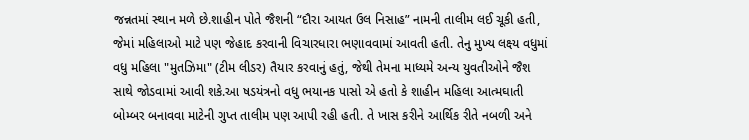જન્નતમાં સ્થાન મળે છે.શાહીન પોતે જૈશની “દૌરા આયત ઉલ નિસાહ” નામની તાલીમ લઈ ચૂકી હતી, જેમાં મહિલાઓ માટે પણ જેહાદ કરવાની વિચારધારા ભણાવવામાં આવતી હતી. તેનુ મુખ્ય લક્ષ્ય વધુમાં વધુ મહિલા "મુતઝિમા" (ટીમ લીડર) તૈયાર કરવાનું હતું, જેથી તેમના માધ્યમે અન્ય યુવતીઓને જૈશ સાથે જોડવામાં આવી શકે.આ ષડયંત્રનો વધુ ભયાનક પાસો એ હતો કે શાહીન મહિલા આત્મઘાતી બોમ્બર બનાવવા માટેની ગુપ્ત તાલીમ પણ આપી રહી હતી. તે ખાસ કરીને આર્થિક રીતે નબળી અને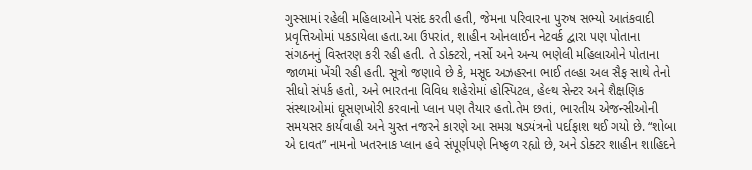ગુસ્સામાં રહેલી મહિલાઓને પસંદ કરતી હતી, જેમના પરિવારના પુરુષ સભ્યો આતંકવાદી પ્રવૃત્તિઓમાં પકડાયેલા હતા.આ ઉપરાંત, શાહીન ઓનલાઈન નેટવર્ક દ્વારા પણ પોતાના સંગઠનનું વિસ્તરણ કરી રહી હતી. તે ડોક્ટરો, નર્સો અને અન્ય ભણેલી મહિલાઓને પોતાના જાળમાં ખેંચી રહી હતી. સૂત્રો જણાવે છે કે, મસૂદ અઝહરના ભાઈ તલ્હા અલ સૈફ સાથે તેનો સીધો સંપર્ક હતો, અને ભારતના વિવિધ શહેરોમાં હોસ્પિટલ, હેલ્થ સેન્ટર અને શૈક્ષણિક સંસ્થાઓમાં ઘૂસણખોરી કરવાનો પ્લાન પણ તૈયાર હતો.તેમ છતાં, ભારતીય એજન્સીઓની સમયસર કાર્યવાહી અને ચુસ્ત નજરને કારણે આ સમગ્ર ષડયંત્રનો પર્દાફાશ થઈ ગયો છે. “શોબા એ દાવત” નામનો ખતરનાક પ્લાન હવે સંપૂર્ણપણે નિષ્ફળ રહ્યો છે, અને ડોક્ટર શાહીન શાહિદને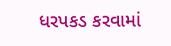ધરપકડ કરવામાં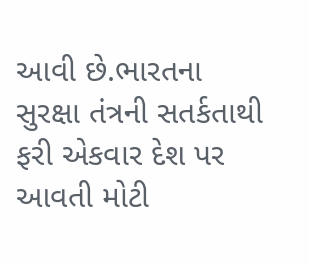આવી છે.ભારતના સુરક્ષા તંત્રની સતર્કતાથી ફરી એકવાર દેશ પર આવતી મોટી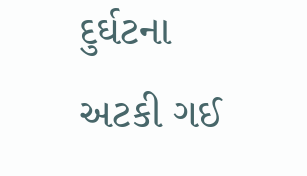દુર્ઘટના અટકી ગઈ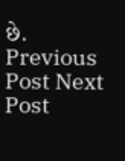છે. Previous Post Next Post